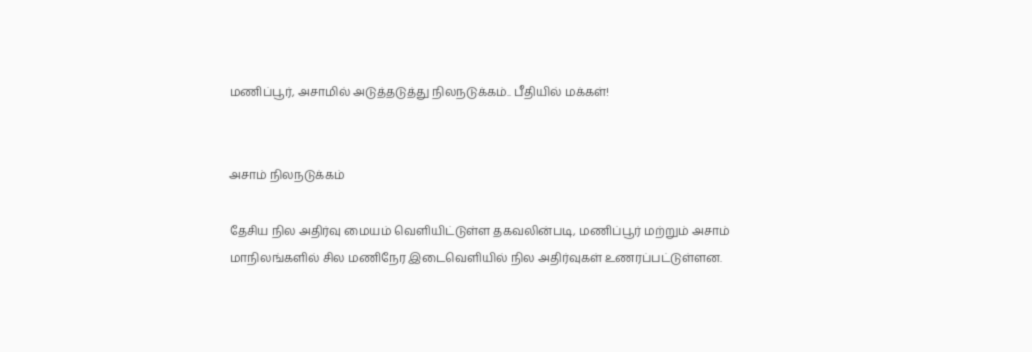மணிப்பூர், அசாமில் அடுத்தடுத்து நிலநடுக்கம்.. பீதியில் மக்கள்!


அசாம் நிலநடுக்கம்

தேசிய நில அதிர்வு மையம் வெளியிட்டுள்ள தகவலின்படி, மணிப்பூர் மற்றும் அசாம் மாநிலங்களில் சில மணிநேர இடைவெளியில் நில அதிர்வுகள் உணரப்பட்டுள்ளன.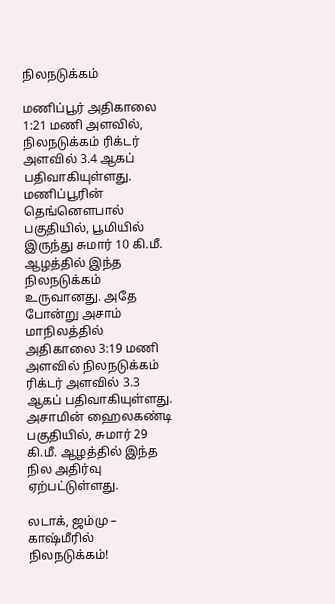நிலநடுக்கம்

மணிப்பூர் அதிகாலை 1:21 மணி அளவில், நிலநடுக்கம் ரிக்டர் அளவில் 3.4 ஆகப் பதிவாகியுள்ளது. மணிப்பூரின் தெங்னௌபால் பகுதியில், பூமியில் இருந்து சுமார் 10 கி.மீ. ஆழத்தில் இந்த நிலநடுக்கம் உருவானது. அதே போன்று அசாம் மாநிலத்தில் அதிகாலை 3:19 மணி அளவில் நிலநடுக்கம் ரிக்டர் அளவில் 3.3 ஆகப் பதிவாகியுள்ளது. அசாமின் ஹைலகண்டி பகுதியில், சுமார் 29 கி.மீ. ஆழத்தில் இந்த நில அதிர்வு ஏற்பட்டுள்ளது.

லடாக், ஜம்மு – காஷ்மீரில்  நிலநடுக்கம்!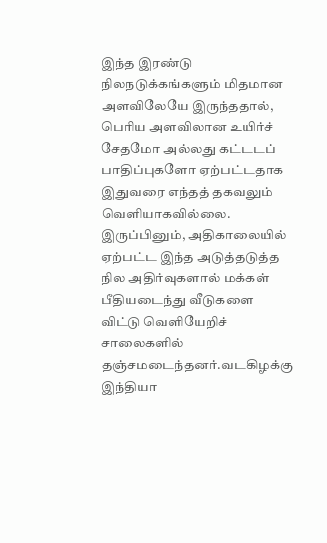இந்த இரண்டு நிலநடுக்கங்களும் மிதமான அளவிலேயே இருந்ததால், பெரிய அளவிலான உயிர்ச் சேதமோ அல்லது கட்டடப் பாதிப்புகளோ ஏற்பட்டதாக இதுவரை எந்தத் தகவலும் வெளியாகவில்லை. இருப்பினும், அதிகாலையில் ஏற்பட்ட இந்த அடுத்தடுத்த நில அதிர்வுகளால் மக்கள் பீதியடைந்து வீடுகளை விட்டு வெளியேறிச் சாலைகளில் தஞ்சமடைந்தனர்.வடகிழக்கு இந்தியா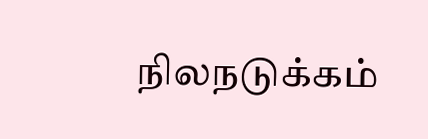நிலநடுக்கம்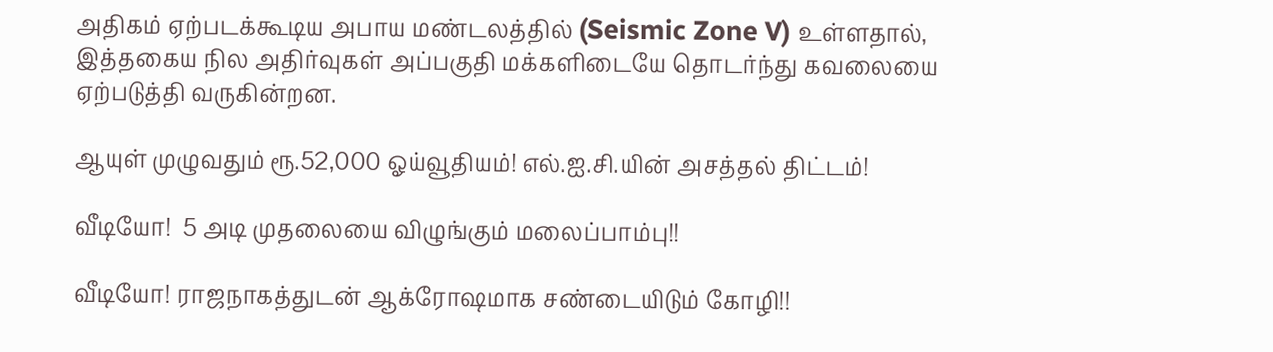அதிகம் ஏற்படக்கூடிய அபாய மண்டலத்தில் (Seismic Zone V) உள்ளதால், இத்தகைய நில அதிர்வுகள் அப்பகுதி மக்களிடையே தொடர்ந்து கவலையை ஏற்படுத்தி வருகின்றன.

ஆயுள் முழுவதும் ரூ.52,000 ஓய்வூதியம்! எல்.ஐ.சி.யின் அசத்தல் திட்டம்!

வீடியோ!  5 அடி முதலையை விழுங்கும் மலைப்பாம்பு!!

வீடியோ! ராஜநாகத்துடன் ஆக்ரோஷமாக சண்டையிடும் கோழி!!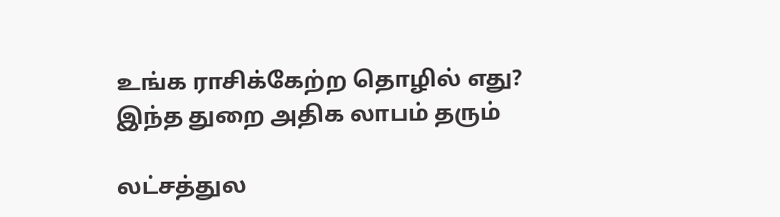உங்க ராசிக்கேற்ற தொழில் எது? இந்த துறை அதிக லாபம் தரும்

லட்சத்துல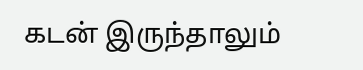கடன் இருந்தாலும்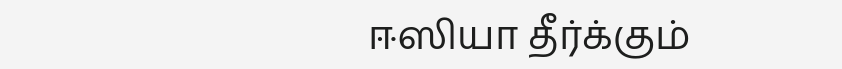ஈஸியா தீர்க்கும்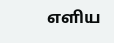எளிய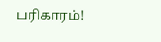பரிகாரம்!